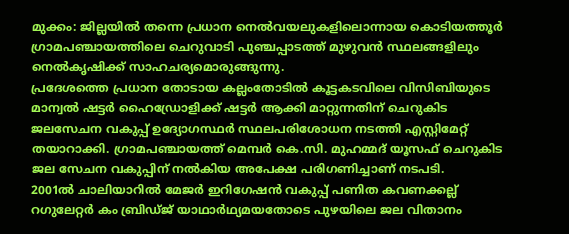മുക്കം: ജില്ലയിൽ തന്നെ പ്രധാന നെൽവയലുകളിലൊന്നായ കൊടിയത്തൂർ ഗ്രാമപഞ്ചായത്തിലെ ചെറുവാടി പുഞ്ചപ്പാടത്ത് മുഴുവൻ സ്ഥലങ്ങളിലും നെൽകൃഷിക്ക് സാഹചര്യമൊരുങ്ങുന്നു.
പ്രദേശത്തെ പ്രധാന തോടായ കല്ലംതോടിൽ കൂട്ടകടവിലെ വിസിബിയുടെ മാന്വൽ ഷട്ടർ ഹൈഡ്രോളിക്ക് ഷട്ടർ ആക്കി മാറ്റുന്നതിന് ചെറുകിട ജലസേചന വകുപ്പ് ഉദ്യോഗസ്ഥർ സ്ഥലപരിശോധന നടത്തി എസ്റ്റിമേറ്റ് തയാറാക്കി. ഗ്രാമപഞ്ചായത്ത് മെമ്പർ കെ.സി. മുഹമ്മദ് യൂസഫ് ചെറുകിട ജല സേചന വകുപ്പിന് നൽകിയ അപേക്ഷ പരിഗണിച്ചാണ് നടപടി.
2001ൽ ചാലിയാറിൽ മേജർ ഇറിഗേഷൻ വകുപ്പ് പണിത കവണക്കല്ല് റഗുലേറ്റർ കം ബ്രിഡ്ജ് യാഥാർഥ്യമയതോടെ പുഴയിലെ ജല വിതാനം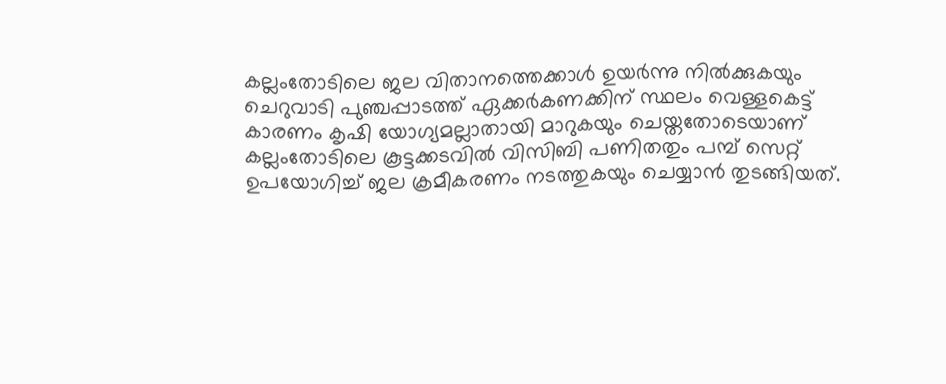കല്ലംതോടിലെ ജല വിതാനത്തെക്കാൾ ഉയർന്നു നിൽക്കുകയും ചെറുവാടി പുഞ്ചപ്പാടത്ത് ഏക്കർകണക്കിന് സ്ഥലം വെള്ളകെട്ട് കാരണം കൃഷി യോഗ്യമല്ലാതായി മാറുകയും ചെയ്തതോടെയാണ് കല്ലംതോടിലെ കൂട്ടക്കടവിൽ വിസിബി പണിതതും പമ്പ് സെറ്റ് ഉപയോഗിച്ച് ജല ക്രമീകരണം നടത്തുകയും ചെയ്യാൻ തുടങ്ങിയത്.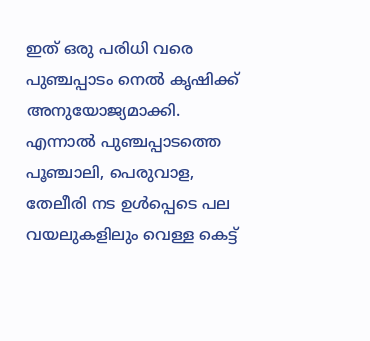ഇത് ഒരു പരിധി വരെ പുഞ്ചപ്പാടം നെൽ കൃഷിക്ക് അനുയോജ്യമാക്കി. എന്നാൽ പുഞ്ചപ്പാടത്തെ പൂഞ്ചാലി, പെരുവാള, തേലീരി നട ഉൾപ്പെടെ പല വയലുകളിലും വെള്ള കെട്ട്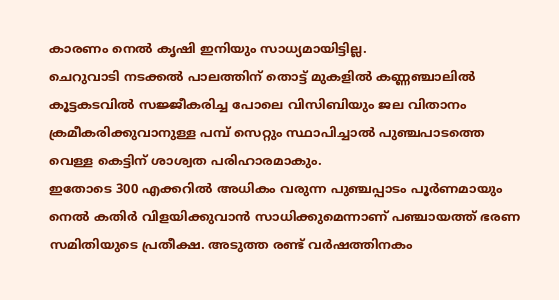കാരണം നെൽ കൃഷി ഇനിയും സാധ്യമായിട്ടില്ല.
ചെറുവാടി നടക്കൽ പാലത്തിന് തൊട്ട് മുകളിൽ കണ്ണഞ്ചാലിൽ കൂട്ടകടവിൽ സജ്ജീകരിച്ച പോലെ വിസിബിയും ജല വിതാനം ക്രമീകരിക്കുവാനുള്ള പമ്പ് സെറ്റും സ്ഥാപിച്ചാൽ പുഞ്ചപാടത്തെ വെള്ള കെട്ടിന് ശാശ്വത പരിഹാരമാകും.
ഇതോടെ 300 എക്കറിൽ അധികം വരുന്ന പുഞ്ചപ്പാടം പൂർണമായും നെൽ കതിർ വിളയിക്കുവാൻ സാധിക്കുമെന്നാണ് പഞ്ചായത്ത് ഭരണ സമിതിയുടെ പ്രതീക്ഷ. അടുത്ത രണ്ട് വർഷത്തിനകം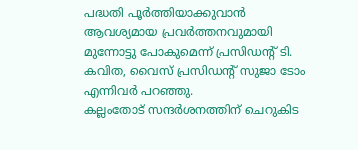പദ്ധതി പൂർത്തിയാക്കുവാൻ ആവശ്യമായ പ്രവർത്തനവുമായി മുന്നോട്ടു പോകുമെന്ന് പ്രസിഡന്റ് ടി. കവിത, വൈസ് പ്രസിഡന്റ് സുജാ ടോം എന്നിവർ പറഞ്ഞു.
കല്ലംതോട് സന്ദർശനത്തിന് ചെറുകിട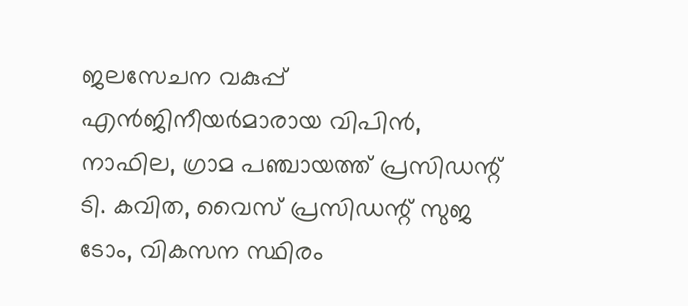ജലസേചന വകുപ്പ് എൻജിനീയർമാരായ വിപിൻ, നാഫില, ഗ്രാമ പഞ്ചായത്ത് പ്രസിഡന്റ് ടി. കവിത, വൈസ് പ്രസിഡന്റ് സുജ ടോം, വികസന സ്ഥിരം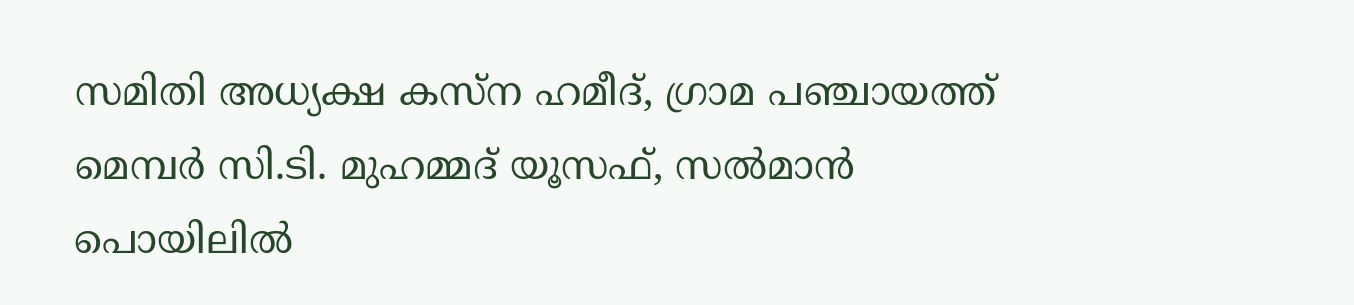സമിതി അധ്യക്ഷ കസ്ന ഹമീദ്, ഗ്രാമ പഞ്ചായത്ത് മെമ്പർ സി.ടി. മുഹമ്മദ് യൂസഫ്, സൽമാൻ പൊയിലിൽ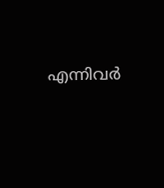എന്നിവർ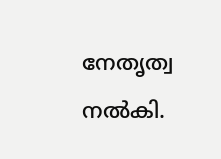നേതൃത്വ നൽകി.